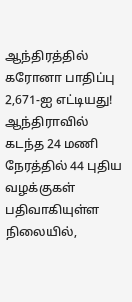ஆந்திரத்தில் கரோனா பாதிப்பு 2,671-ஐ எட்டியது!
ஆந்திராவில் கடந்த 24 மணி நேரத்தில் 44 புதிய வழக்குகள் பதிவாகியுள்ள நிலையில்,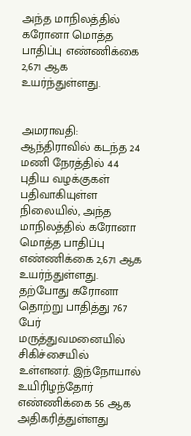அந்த மாநிலத்தில் கரோனா மொத்த பாதிப்பு எண்ணிக்கை 2,671 ஆக உயர்ந்துள்ளது.


அமராவதி: ஆந்திராவில் கடந்த 24 மணி நேரத்தில் 44 புதிய வழக்குகள் பதிவாகியுள்ள நிலையில், அந்த மாநிலத்தில் கரோனா மொத்த பாதிப்பு எண்ணிக்கை 2,671 ஆக உயர்ந்துள்ளது.
தற்போது கரோனா தொற்று பாதித்து 767 பேர் மருத்துவமனையில் சிகிச்சையில் உள்ளனர். இந்நோயால் உயிரிழந்தோர் எண்ணிக்கை 56 ஆக அதிகரித்துள்ளது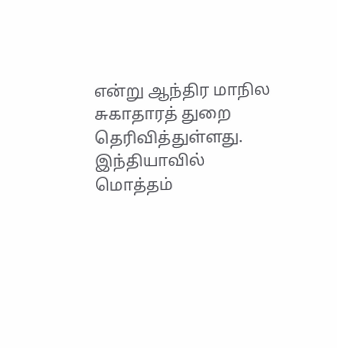என்று ஆந்திர மாநில சுகாதாரத் துறை தெரிவித்துள்ளது.
இந்தியாவில் மொத்தம்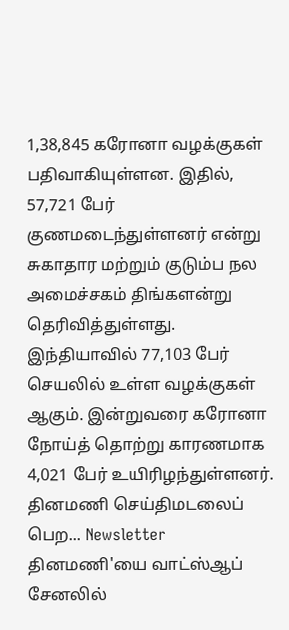1,38,845 கரோனா வழக்குகள் பதிவாகியுள்ளன. இதில், 57,721 பேர் குணமடைந்துள்ளனர் என்று சுகாதார மற்றும் குடும்ப நல அமைச்சகம் திங்களன்று தெரிவித்துள்ளது.
இந்தியாவில் 77,103 பேர் செயலில் உள்ள வழக்குகள் ஆகும். இன்றுவரை கரோனா நோய்த் தொற்று காரணமாக 4,021 பேர் உயிரிழந்துள்ளனர்.
தினமணி செய்திமடலைப் பெற... Newsletter
தினமணி'யை வாட்ஸ்ஆப் சேனலில்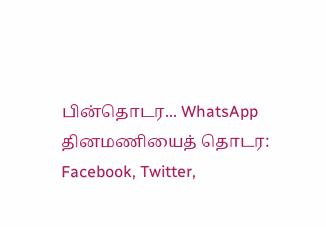பின்தொடர... WhatsApp
தினமணியைத் தொடர: Facebook, Twitter,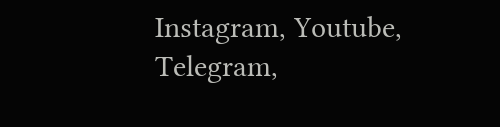Instagram, Youtube, Telegram,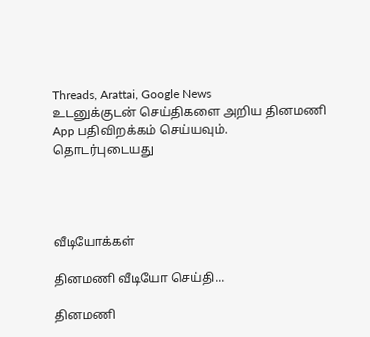Threads, Arattai, Google News
உடனுக்குடன் செய்திகளை அறிய தினமணி App பதிவிறக்கம் செய்யவும்.
தொடர்புடையது




வீடியோக்கள்

தினமணி வீடியோ செய்தி...

தினமணி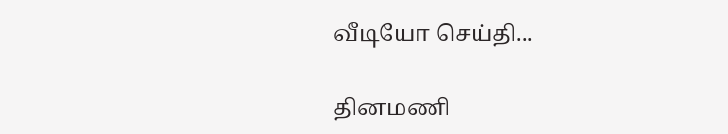வீடியோ செய்தி...

தினமணி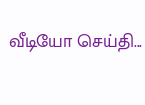வீடியோ செய்தி...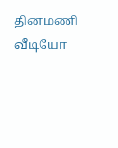தினமணி வீடியோ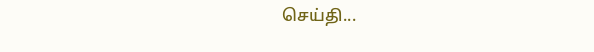செய்தி...